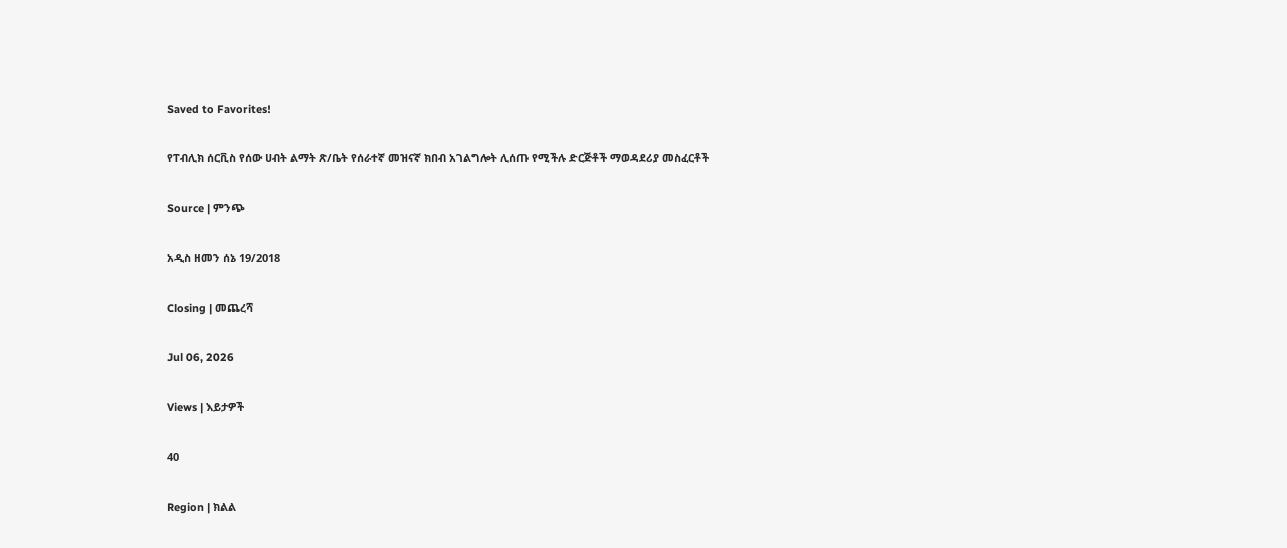Saved to Favorites!

የፐብሊክ ሰርቪስ የሰው ሀብት ልማት ጽ/ቤት የሰራተኛ መዝናኛ ክበብ አገልግሎት ሊሰጡ የሚችሉ ድርጅቶች ማወዳደሪያ መስፈርቶች

Source | ምንጭ

አዲስ ዘመን ሰኔ 19/2018

Closing | መጨረሻ

Jul 06, 2026

Views | እይታዎች

40

Region | ክልል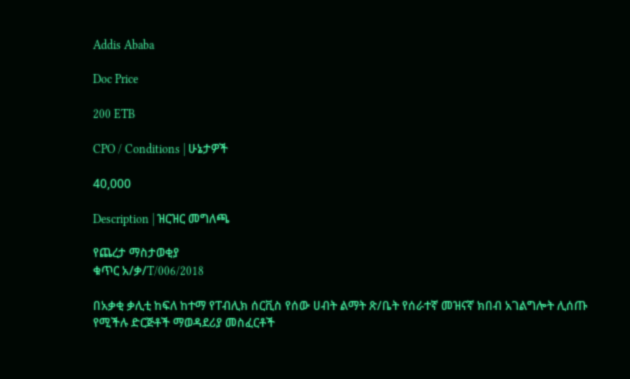Addis Ababa

Doc Price

200 ETB

CPO / Conditions | ሁኔታዎች

40,000

Description | ዝርዝር መግለጫ

የጨረታ ማስታወቂያ
ቁጥር አ/ቃ/T/006/2018

በአቃቂ ቃሊቲ ከፍለ ከተማ የፐብሊክ ሰርቪስ የሰው ሀብት ልማት ጽ/ቤት የሰራተኛ መዝናኛ ክበብ አገልግሎት ሊሰጡ የሚችሉ ድርጅቶች ማወዳደሪያ መስፈርቶች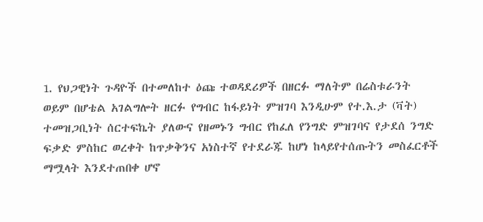1. የህጋዊነት ጉዳዮች በተመለከተ ዕጩ ተወዳደሪዎች በዘርፉ ማለትም በሬስቱራንት ወይም በሆቴል አገልግሎት ዘርፉ የግብር ከፋይነት ምዝገባ እንዲሁም የተ.እ.ታ (ቫት) ተመዝጋቢነት ሰርተፍኬት ያለውና የዘመኑን ግብር የከፈለ የንግድ ምዝገባና የታደሰ ንግድ ፍቃድ ምስከር ወረቀት ከጥቃቅንና አነስተኛ የተደራጁ ከሆነ ከላይየተሰጡትን መስፈርቶች ማሟላት እንደተጠበቀ ሆኖ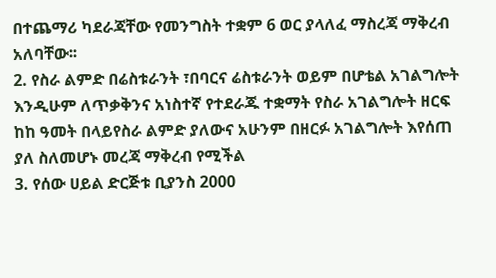በተጨማሪ ካደራጃቸው የመንግስት ተቋም 6 ወር ያላለፈ ማስረጃ ማቅረብ አለባቸው፡፡
2. የስራ ልምድ በሬስቱራንት ፣በባርና ሬስቱራንት ወይም በሆቴል አገልግሎት እንዲሁም ለጥቃቅንና አነስተኛ የተደራጁ ተቋማት የስራ አገልግሎት ዘርፍ ከከ ዓመት በላይየስራ ልምድ ያለውና አሁንም በዘርፉ አገልግሎት እየሰጠ ያለ ስለመሆኑ መረጃ ማቅረብ የሚችል
3. የሰው ሀይል ድርጅቱ ቢያንስ 2000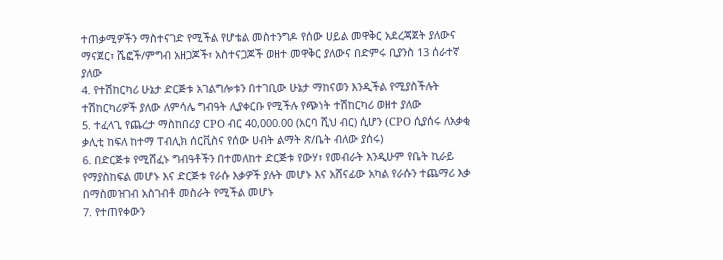ተጠቃሚዎችን ማስተናገድ የሚችል የሆቴል መስተንግዶ የሰው ሀይል መዋቅር አደረጃጀት ያለውና ማናጀር፣ ሼፎች/ምግብ አዘጋጆች፣ አስተናጋጆች ወዘተ መዋቅር ያለውና በድምሩ ቢያንስ 13 ሰራተኛ ያለው
4. የተሽከርካሪ ሁኔታ ድርጅቱ አገልግሎቱን በተገቢው ሁኔታ ማከናወን እንዲችል የሚያስችሉት ተሽከርካሪዎች ያለው ለምሳሌ ግብዓት ሊያቀርቡ የሚችሉ የጭነት ተሽከርካሪ ወዘተ ያለው
5. ተፈላጊ የጨረታ ማስከበሪያ CPO ብር 40,000.00 (አርባ ሺህ ብር) ሲሆን (CPO ሲያሰሩ ለአቃቂ ቃሊቲ ከፍለ ከተማ ፐብሊክ ሰርቪስና የሰው ሀብት ልማት ጽ/ቤት ብለው ያሰሩ)
6. በድርጅቱ የሚሸፈኑ ግብዓቶችን በተመለከተ ድርጅቱ የውሃ፣ የመብራት እንዲሁም የቤት ኪራይ የማያስከፍል መሆኑ እና ድርጅቱ የራሱ እቃዎች ያሉት መሆኑ እና አሸናፊው አካል የራሱን ተጨማሪ እቃ በማስመዝገብ አስገብቶ መስራት የሚችል መሆኑ
7. የተጠየቀውን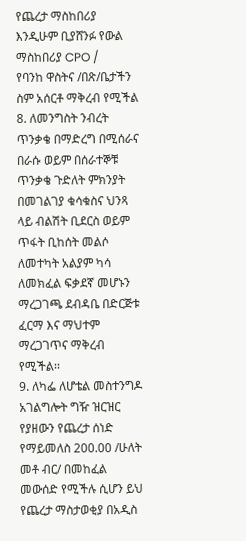የጨረታ ማስከበሪያ እንዲሁም ቢያሸንፉ የውል ማስከበሪያ CPO /
የባንከ ዋስትና /በጽ/ቤታችን ስም አሰርቶ ማቅረብ የሚችል
8. ለመንግስት ንብረት ጥንቃቄ በማድረግ በሚሰራና በራሱ ወይም በሰራተኞቹ ጥንቃቄ ጉድለት ምክንያት በመገልገያ ቁሳቁስና ህንጻ ላይ ብልሽት ቢደርስ ወይም ጥፋት ቢከሰት መልሶ ለመተካት አልያም ካሳ ለመክፈል ፍቃደኛ መሆኑን ማረጋገጫ ደብዳቤ በድርጅቱ ፈርማ እና ማህተም ማረጋገጥና ማቅረብ የሚችል፡፡
9. ለካፌ ለሆቴል መስተንግዶ አገልግሎት ግዥ ዝርዝር የያዘውን የጨረታ ሰነድ የማይመለስ 200.00 /ሁለት መቶ ብር/ በመከፈል መውሰድ የሚችሉ ሲሆን ይህ የጨረታ ማስታወቂያ በአዲስ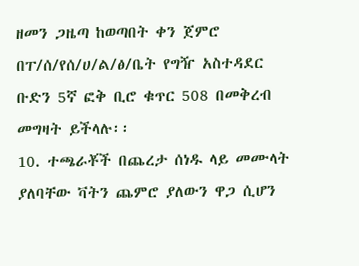ዘመን ጋዜጣ ከወጣበት ቀን ጀምሮ በፐ/ሰ/የሰ/ሀ/ል/ፅ/ቤት የግዥ አስተዳደር ቡድን 5ኛ ፎቅ ቢሮ ቁጥር 508 በመቅረብ መግዛት ይችላሉ፡፡
10. ተጫራቾች በጨረታ ሰነዱ ላይ መሙላት ያለባቸው ቫትን ጨምሮ ያለውን ዋጋ ሲሆን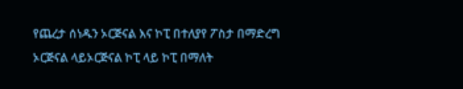የጨረታ ሰነዱን ኦርጅናል እና ኮፒ በተለያየ ፖስታ በማድረግ ኦርጅናል ላይኦርጅናል ኮፒ ላይ ኮፒ በማለት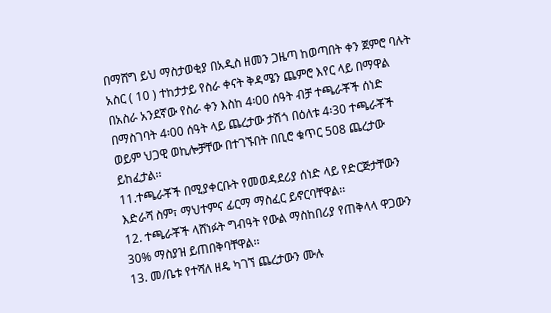በማሸግ ይህ ማስታወቂያ በአዲስ ዘመን ጋዜጣ ከወጣበት ቀን ጀምሮ ባሉት አስር ( 10 ) ተከታታይ የስራ ቀናት ቅዳሜን ጨምሮ እየር ላይ በማዋል በአስራ አንደኛው የስራ ቀን እስከ 4፡00 ሰዓት ብቻ ተጫራቾች ሰነድ በማስገባት 4፡00 ሰዓት ላይ ጨረታው ታሽጎ በዕለቱ 4፡30 ተጫራቾች ወይም ህጋዊ ወኪሎቻቸው በተገኙበት በቢሮ ቁጥር 508 ጨረታው ይከፈታል፡፡
11.ተጫራቾች በሚያቀርቡት የመወዳደሪያ ሰነድ ላይ የድርጅታቸውን እድራሻ ስም፣ ማህተምና ፊርማ ማስፈር ይኖርባቸዋል፡፡
12. ተጫራቾች ላሸነፉት ግብዓት የውል ማስከበሪያ የጠቅላላ ዋጋውን 30% ማስያዝ ይጠበቅባቸዋል፡፡
13. መ/ቤቱ የተሻለ ዘዴ ካገኘ ጨረታውን ሙሉ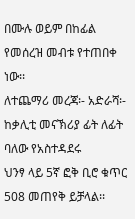በሙሉ ወይም በከፊል የመሰረዝ መብቱ የተጠበቀ ነው፡፡
ለተጨማሪ መረጃ፡- አድራሻ፡- ከቃሊቲ መናኽሪያ ፊት ለፊት ባለው የአስተዳደሩ
ህንፃ ላይ 5ኛ ፎቅ ቢሮ ቁጥር 508 መጠየቅ ይቻላል፡፡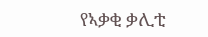የኣቃቂ ቃሊቲ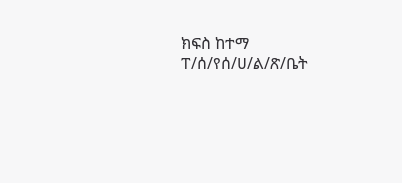ክፍስ ከተማ ፐ/ሰ/የሰ/ሀ/ል/ጽ/ቤት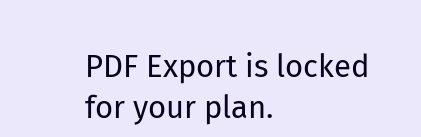PDF Export is locked for your plan.